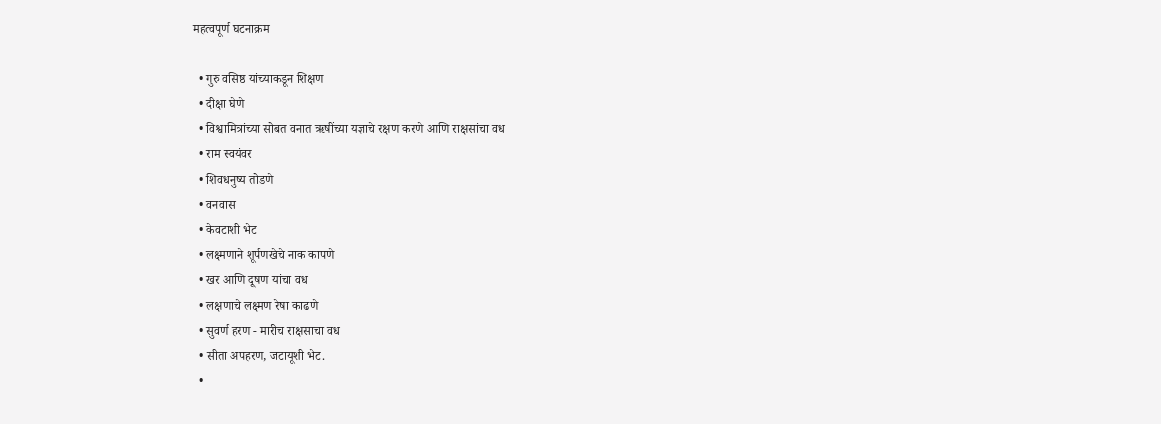महत्वपूर्ण घटनाक्रम

  • गुरु वसिष्ठ यांच्याकडून शिक्षण
  • दीक्षा घेणे
  • विश्वामित्रांच्या सोबत वनात ऋषींच्या यज्ञाचे रक्षण करणे आणि राक्षसांचा वध
  • राम स्वयंवर
  • शिवधनुष्य तोडणे
  • वनवास
  • केवटाशी भेट
  • लक्ष्मणाने शूर्पणखेचे नाक कापणे
  • खर आणि दूषण यांचा वध
  • लक्षणाचे लक्ष्मण रेषा काढणे
  • सुवर्ण हरण - मारीच राक्षसाचा वध
  • सीता अपहरण, जटायूशी भेट.
  •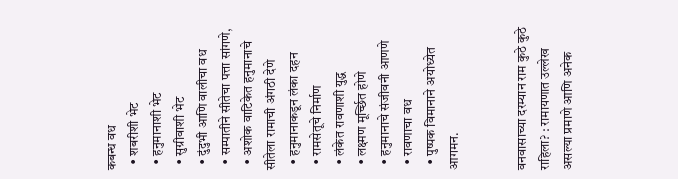कबन्ध वध
  • शबरीशी भेट
  • हनुमानाशी भेट
  • सुग्रीवाशी भेट
  • दुंदुभी आणि वालीचा वध
  • सम्पातीने सीतेचा पत्ता सांगणे,
  • अशोक वाटिकेत हनुमानाचे सीतेला रामाची अंगठी देणे
  • हनुमानाकडून लंका दहन
  • रामसेतूचे निर्माण
  • लंकेत रावणाशी युद्ध
  • लक्ष्मण मूर्च्छित होणे
  • हनुमानाचे संजीवनी आणणे
  • रावणाचा वध
  • पुष्पक विमानाने अयोध्येत आगमन.


वनवासाच्या दरम्यान राम कुठे कुठे राहिला? : रामायणात उल्लेख असल्या प्रमाणे आणि अनेक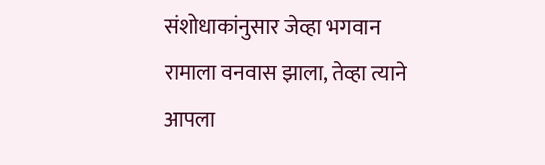संशोधाकांनुसार जेव्हा भगवान रामाला वनवास झाला, तेव्हा त्याने आपला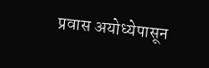प्रवास अयोध्येपासून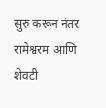सुरु करून नंतर रामेश्वरम आणि शेवटी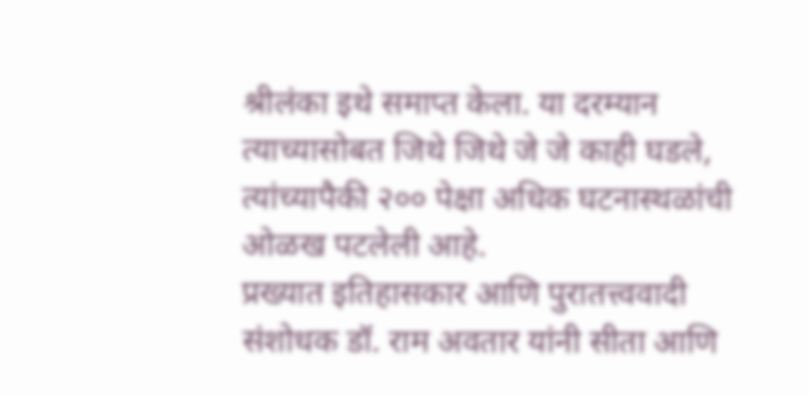श्रीलंका इथे समाप्त केला. या दरम्यान त्याच्यासोबत जिथे जिथे जे जे काही घडले, त्यांच्यापैकी २०० पेक्षा अधिक घटनास्थळांची ओळख पटलेली आहे.
प्रख्यात इतिहासकार आणि पुरातत्त्ववादी संशोधक डॉ. राम अवतार यांनी सीता आणि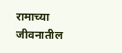रामाच्या जीवनातील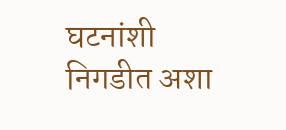घटनांशी निगडीत अशा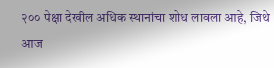२०० पेक्षा देखील अधिक स्थानांचा शोध लावला आहे, जिथे आज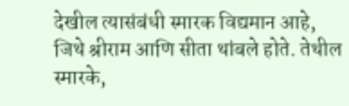देखील त्यासंबंधी स्मारक विद्यमान आहे, जिथे श्रीराम आणि सीता थांबले होते. तेथील स्मारके,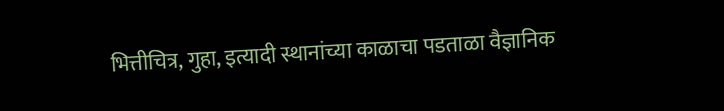भित्तीचित्र, गुहा, इत्यादी स्थानांच्या काळाचा पडताळा वैज्ञानिक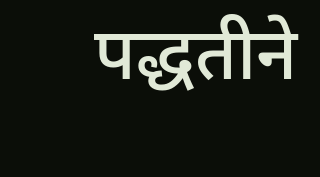पद्धतीने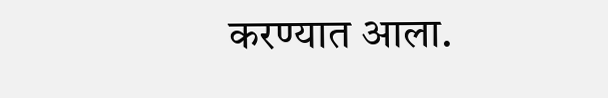करण्यात आला.